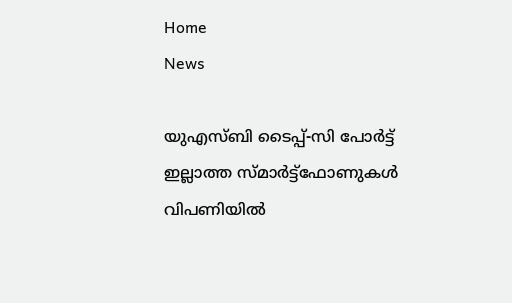Home
News

യുഎസ്ബി ടൈപ്പ്-സി പോർട്ട് ഇല്ലാത്ത സ്മാർട്ട്ഫോണുകൾ വിപണിയിൽ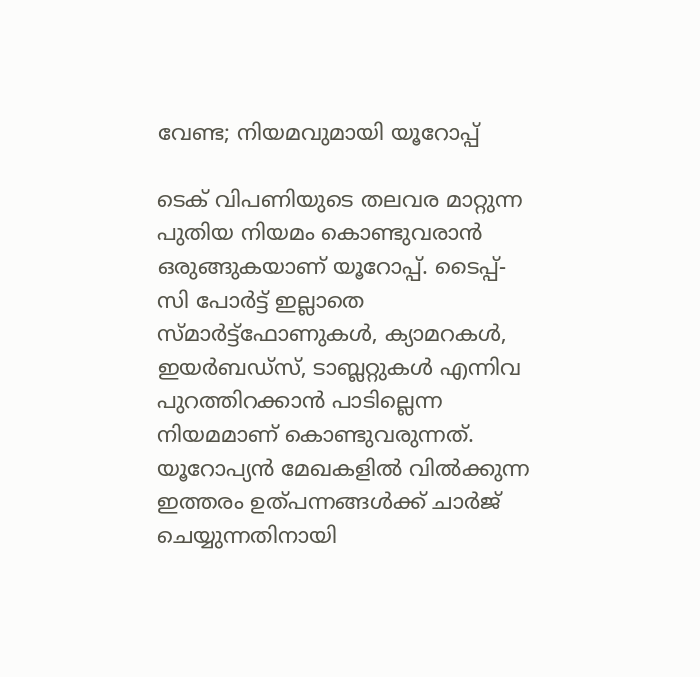വേണ്ട; നിയമവുമായി യൂറോപ്പ്

ടെക് വിപണിയുടെ തലവര മാറ്റുന്ന പുതിയ നിയമം കൊണ്ടുവരാൻ ഒരുങ്ങുകയാണ് യൂറോപ്പ്. ടൈപ്പ്-സി പോർട്ട് ഇല്ലാതെ സ്മാർട്ട്ഫോണുകൾ, ക്യാമറകൾ, ഇയർബഡ്സ്, ടാബ്ലറ്റുകൾ എന്നിവ പുറത്തിറക്കാൻ പാടില്ലെന്ന നിയമമാണ് കൊണ്ടുവരുന്നത്. യൂറോപ്യൻ മേഖകളിൽ വിൽക്കുന്ന ഇത്തരം ഉത്പന്നങ്ങൾക്ക് ചാർജ് ചെയ്യുന്നതിനായി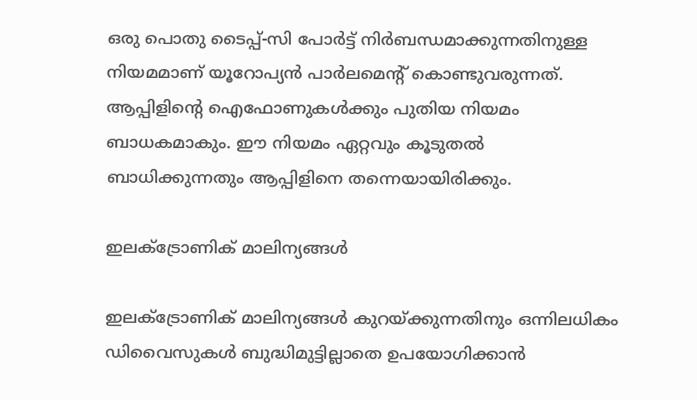ഒരു പൊതു ടൈപ്പ്-സി പോർട്ട് നിർബന്ധമാക്കുന്നതിനുള്ള നിയമമാണ് യൂറോപ്യൻ പാർലമെന്റ് കൊണ്ടുവരുന്നത്. ആപ്പിളിന്റെ ഐഫോണുകൾക്കും പുതിയ നിയമം ബാധകമാകും. ഈ നിയമം ഏറ്റവും കൂടുതൽ ബാധിക്കുന്നതും ആപ്പിളിനെ തന്നെയായിരിക്കും.

ഇലക്ട്രോണിക് മാലിന്യങ്ങൾ

ഇലക്ട്രോണിക് മാലിന്യങ്ങൾ കുറയ്ക്കുന്നതിനും ഒന്നിലധികം ഡിവൈസുകൾ ബുദ്ധിമുട്ടില്ലാതെ ഉപയോഗിക്കാൻ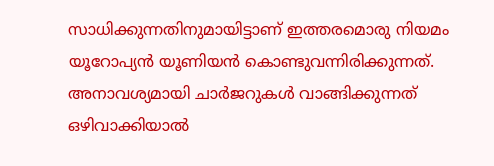സാധിക്കുന്നതിനുമായിട്ടാണ് ഇത്തരമൊരു നിയമം യൂറോപ്യൻ യൂണിയൻ കൊണ്ടുവന്നിരിക്കുന്നത്. അനാവശ്യമായി ചാർജറുകൾ വാങ്ങിക്കുന്നത് ഒഴിവാക്കിയാൽ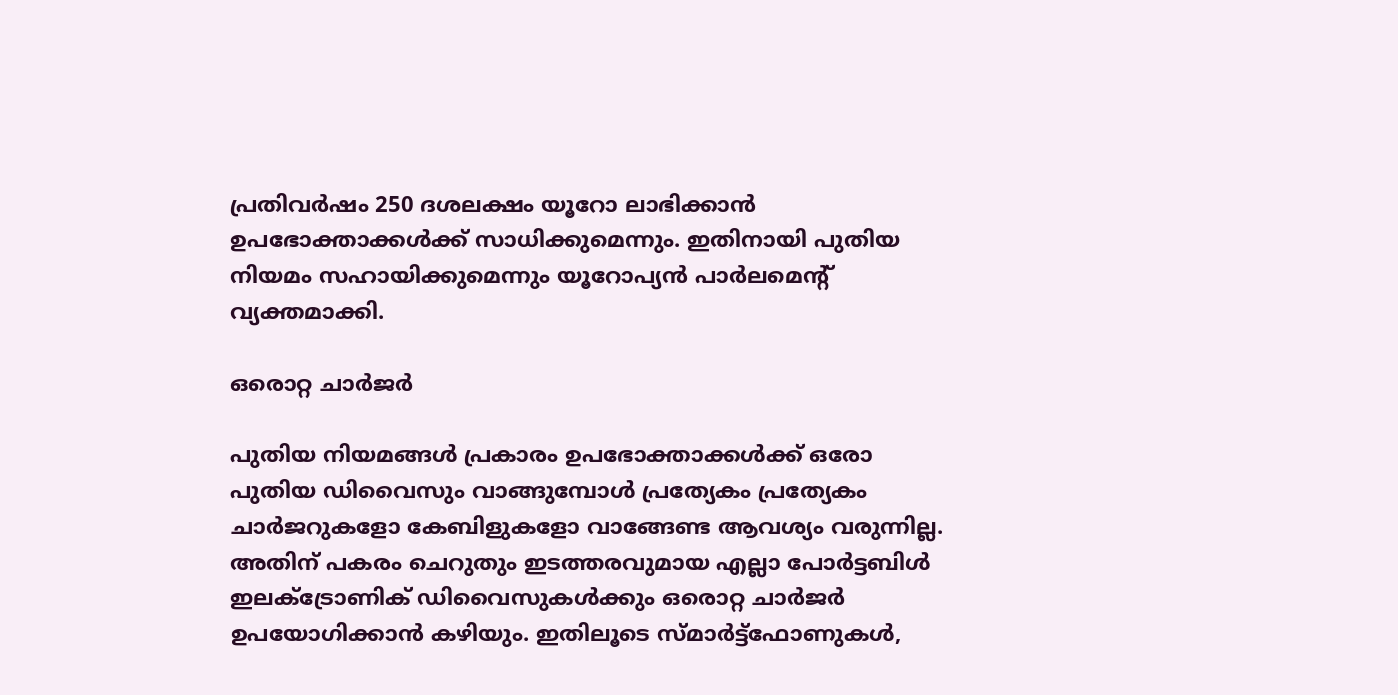പ്രതിവർഷം 250 ദശലക്ഷം യൂറോ ലാഭിക്കാൻ ഉപഭോക്താക്കൾക്ക് സാധിക്കുമെന്നും. ഇതിനായി പുതിയ നിയമം സഹായിക്കുമെന്നും യൂറോപ്യൻ പാർലമെന്റ് വ്യക്തമാക്കി.

ഒരൊറ്റ ചാർജർ

പുതിയ നിയമങ്ങൾ പ്രകാരം ഉപഭോക്താക്കൾക്ക് ഒരോ പുതിയ ഡിവൈസും വാങ്ങുമ്പോൾ പ്രത്യേകം പ്രത്യേകം ചാർജറുകളോ കേബിളുകളോ വാങ്ങേണ്ട ആവശ്യം വരുന്നില്ല. അതിന് പകരം ചെറുതും ഇടത്തരവുമായ എല്ലാ പോർട്ടബിൾ ഇലക്ട്രോണിക് ഡിവൈസുകൾക്കും ഒരൊറ്റ ചാർജർ ഉപയോഗിക്കാൻ കഴിയും. ഇതിലൂടെ സ്മാർട്ട്‌ഫോണുകൾ,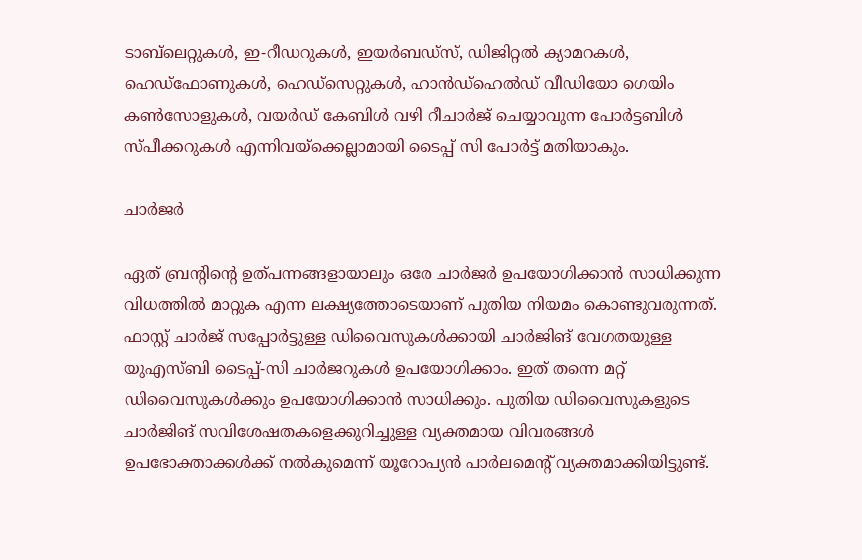ടാബ്‌ലെറ്റുകൾ, ഇ-റീഡറുകൾ, ഇയർബഡ്സ്, ഡിജിറ്റൽ ക്യാമറകൾ, ഹെഡ്‌ഫോണുകൾ, ഹെഡ്‌സെറ്റുകൾ, ഹാൻഡ്‌ഹെൽഡ് വീഡിയോ ഗെയിം കൺസോളുകൾ, വയർഡ് കേബിൾ വഴി റീചാർജ് ചെയ്യാവുന്ന പോർട്ടബിൾ സ്പീക്കറുകൾ എന്നിവയ്ക്കെല്ലാമായി ടൈപ്പ് സി പോർട്ട് മതിയാകും.

ചാർജർ

ഏത് ബ്രന്റിന്റെ ഉത്പന്നങ്ങളായാലും ഒരേ ചാർജർ ഉപയോഗിക്കാൻ സാധിക്കുന്ന വിധത്തിൽ മാറ്റുക എന്ന ലക്ഷ്യത്തോടെയാണ് പുതിയ നിയമം കൊണ്ടുവരുന്നത്. ഫാസ്റ്റ് ചാർജ് സപ്പോർട്ടുള്ള ഡിവൈസുകൾക്കായി ചാർജിങ് വേഗതയുള്ള യുഎസ്ബി ടൈപ്പ്-സി ചാർജറുകൾ ഉപയോഗിക്കാം. ഇത് തന്നെ മറ്റ് ഡിവൈസുകൾക്കും ഉപയോഗിക്കാൻ സാധിക്കും. പുതിയ ഡിവൈസുകളുടെ ചാർജിങ് സവിശേഷതകളെക്കുറിച്ചുള്ള വ്യക്തമായ വിവരങ്ങൾ ഉപഭോക്താക്കൾക്ക് നൽകുമെന്ന് യൂറോപ്യൻ പാർലമെന്റ് വ്യക്തമാക്കിയിട്ടുണ്ട്.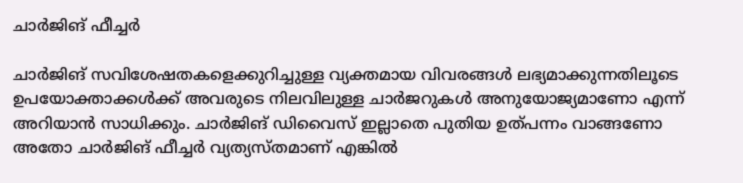ചാർജിങ് ഫീച്ചർ

ചാർജിങ് സവിശേഷതകളെക്കുറിച്ചുള്ള വ്യക്തമായ വിവരങ്ങൾ ലഭ്യമാക്കുന്നതിലൂടെ ഉപയോക്താക്കൾക്ക് അവരുടെ നിലവിലുള്ള ചാർജറുകൾ അനുയോജ്യമാണോ എന്ന് അറിയാൻ സാധിക്കും. ചാർജിങ് ഡിവൈസ് ഇല്ലാതെ പുതിയ ഉത്പന്നം വാങ്ങണോ അതോ ചാർജിങ് ഫീച്ചർ വ്യത്യസ്തമാണ് എങ്കിൽ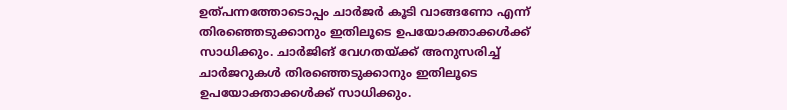ഉത്പന്നത്തോടൊപ്പം ചാർജർ കൂടി വാങ്ങണോ എന്ന് തിരഞ്ഞെടുക്കാനും ഇതിലൂടെ ഉപയോക്താക്കൾക്ക് സാധിക്കും. ചാർജിങ് വേഗതയ്ക്ക് അനുസരിച്ച് ചാർജറുകൾ തിരഞ്ഞെടുക്കാനും ഇതിലൂടെ ഉപയോക്താക്കൾക്ക് സാധിക്കും.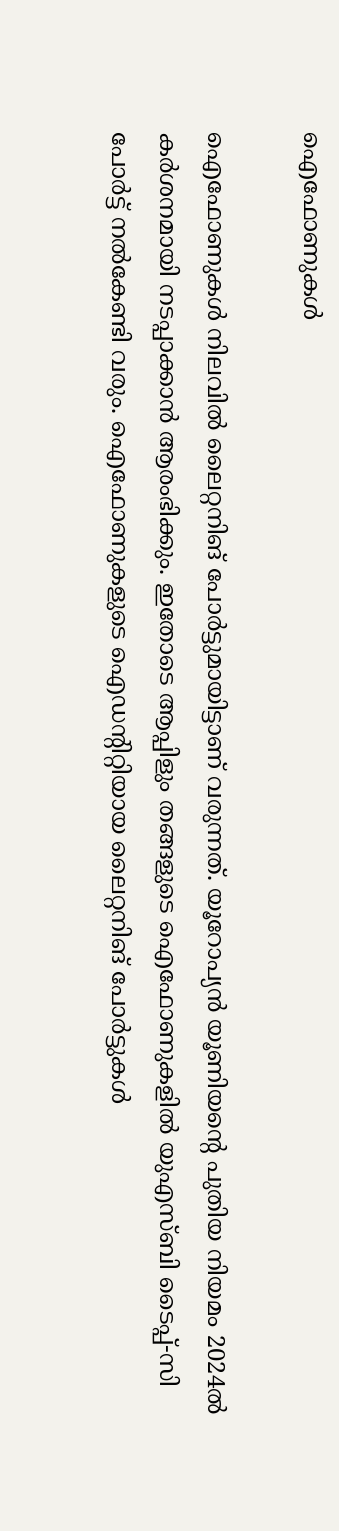ഐഫോണുകൾ

ഐഫോണുകൾ നിലവിൽ ലൈറ്റനിങ് പോർട്ടുമായിട്ടാണ് വരുന്നത്. യൂറോപ്യൻ യൂണിയന്റെ പുതിയ നിയമം 2024ൽ കർശനമായി നടപ്പാക്കാൻ ആരംഭിക്കും. ഇതോടെ ആപ്പിളും തങ്ങളുടെ ഐഫോണുകളിൽ യുഎസ്ബി ടൈപ്പ്-സി പോർട്ട് നൽകേണ്ടി വരും. ഐഫോണുകളുടെ ഐഡന്റിറ്റിയായ ലൈറ്റനിങ് പോർട്ടുകൾ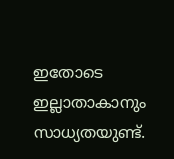ഇതോടെ ഇല്ലാതാകാനും സാധ്യതയുണ്ട്.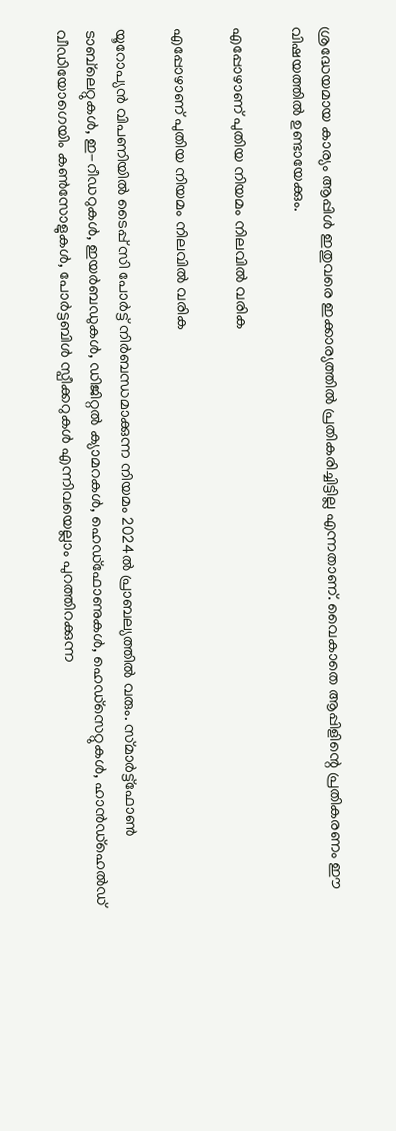ശ്രദ്ധേയമായ കാര്യം ആപ്പിൾ ഇതുവരെ ഇക്കാര്യത്തിൽ പ്രതികരിച്ചിട്ടില്ല എന്നതാണ്. വൈകാതെ ആപ്പിളിന്റെ പ്രതികരണം ഈ വിഷയത്തിൽ ഉണ്ടായേക്കും.

എപ്പോഴാണ് പുതിയ നിയമം നിലവിൽ വരിക

എപ്പോഴാണ് പുതിയ നിയമം നിലവിൽ വരിക

യൂറോപ്യൻ വിപണിയിൽ ടൈപ്പ് സി പോർട്ട് നിർബന്ധമാക്കുന്ന നിയമം 2024ൽ പ്രാബല്യത്തിൽ വരും. സ്‌മാർട്ട്‌ഫോൺ ടാബ്‌ലെറ്റുകൾ, ഇ-റീഡറുകൾ, ഇയർബഡുകൾ, ഡിജിറ്റൽ ക്യാമറകൾ, ഹെഡ്‌ഫോണുകൾ, ഹെഡ്‌സെറ്റുകൾ, ഹാൻഡ്‌ഹെൽഡ് വീഡിയോഗെയിം കൺസോളുകൾ, പോർട്ടബിൾ സ്പീക്കറുകൾ എന്നിവയെല്ലാം പുറത്തിറക്കുന്ന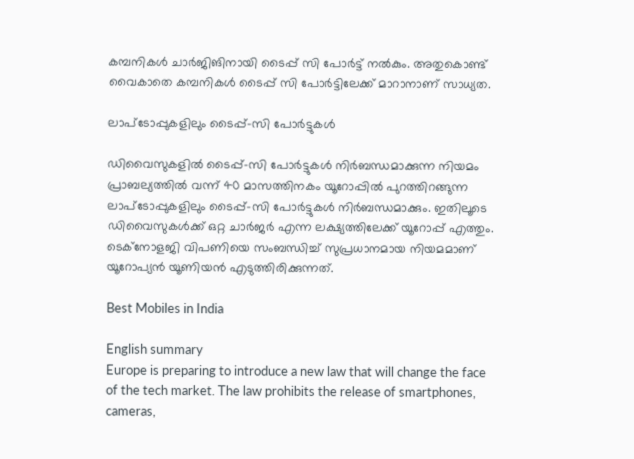കമ്പനികൾ ചാർജിങിനായി ടൈപ്പ് സി പോർട്ട് നൽകും. അതുകൊണ്ട് വൈകാതെ കമ്പനികൾ ടൈപ്പ് സി പോർട്ടിലേക്ക് മാറാനാണ് സാധ്യത.

ലാപ്ടോപ്പുകളിലും ടൈപ്പ്-സി പോർട്ടുകൾ

ഡിവൈസുകളിൽ ടൈപ്പ്-സി പോർട്ടുകൾ നിർബന്ധമാക്കുന്ന നിയമം പ്രാബല്യത്തിൽ വന്ന് 40 മാസത്തിനകം യൂറോപ്പിൽ പുറത്തിറങ്ങുന്ന ലാപ്ടോപ്പുകളിലും ടൈപ്പ്-സി പോർട്ടുകൾ നിർബന്ധമാക്കും. ഇതിലൂടെ ഡിവൈസുകൾക്ക് ഒറ്റ ചാർജർ എന്ന ലക്ഷ്യത്തിലേക്ക് യൂറോപ്പ് എത്തും. ടെക്നോളജി വിപണിയെ സംബന്ധിച്ച് സുപ്രധാനമായ നിയമമാണ് യൂറോപ്യൻ യൂണിയൻ എടുത്തിരിക്കുന്നത്.

Best Mobiles in India

English summary
Europe is preparing to introduce a new law that will change the face of the tech market. The law prohibits the release of smartphones, cameras,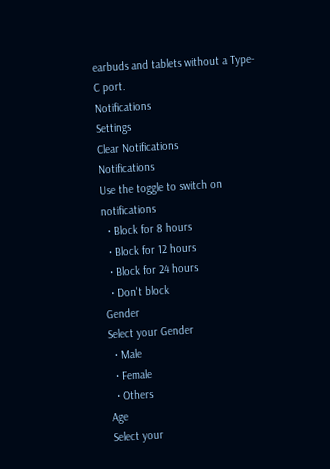earbuds and tablets without a Type-C port.
Notifications
Settings
Clear Notifications
Notifications
Use the toggle to switch on notifications
  • Block for 8 hours
  • Block for 12 hours
  • Block for 24 hours
  • Don't block
Gender
Select your Gender
  • Male
  • Female
  • Others
Age
Select your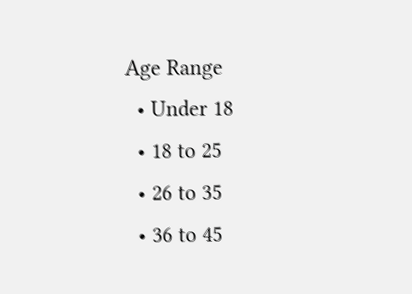Age Range
  • Under 18
  • 18 to 25
  • 26 to 35
  • 36 to 45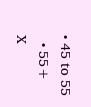• 45 to 55
  • 55+
X